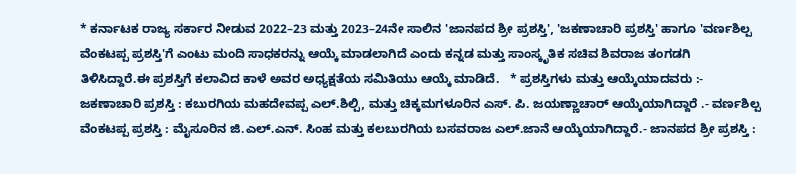* ಕರ್ನಾಟಕ ರಾಜ್ಯ ಸರ್ಕಾರ ನೀಡುವ 2022–23 ಮತ್ತು 2023–24ನೇ ಸಾಲಿನ 'ಜಾನಪದ ಶ್ರೀ ಪ್ರಶಸ್ತಿ', 'ಜಕಣಾಚಾರಿ ಪ್ರಶಸ್ತಿ' ಹಾಗೂ 'ವರ್ಣಶಿಲ್ಪ ವೆಂಕಟಪ್ಪ ಪ್ರಶಸ್ತಿ'ಗೆ ಎಂಟು ಮಂದಿ ಸಾಧಕರನ್ನು ಆಯ್ಕೆ ಮಾಡಲಾಗಿದೆ ಎಂದು ಕನ್ನಡ ಮತ್ತು ಸಾಂಸ್ಕೃತಿಕ ಸಚಿವ ಶಿವರಾಜ ತಂಗಡಗಿ ತಿಳಿಸಿದ್ದಾರೆ.ಈ ಪ್ರಶಸ್ತಿಗೆ ಕಲಾವಿದ ಕಾಳೆ ಅವರ ಅಧ್ಯಕ್ಷತೆಯ ಸಮಿತಿಯು ಆಯ್ಕೆ ಮಾಡಿದೆ.   * ಪ್ರಶಸ್ತಿಗಳು ಮತ್ತು ಆಯ್ಕೆಯಾದವರು :- ಜಕಣಾಚಾರಿ ಪ್ರಶಸ್ತಿ : ಕಬುರಗಿಯ ಮಹದೇವಪ್ಪ ಎಲ್.ಶಿಲ್ಪಿ, ಮತ್ತು ಚಿಕ್ಕಮಗಳೂರಿನ ಎಸ್. ಪಿ. ಜಯಣ್ಣಾಚಾರ್ ಆಯ್ಕೆಯಾಗಿದ್ದಾರೆ .- ವರ್ಣಶಿಲ್ಪ ವೆಂಕಟಪ್ಪ ಪ್ರಶಸ್ತಿ : ಮೈಸೂರಿನ ಜಿ.ಎಲ್.ಎನ್. ಸಿಂಹ ಮತ್ತು ಕಲಬುರಗಿಯ ಬಸವರಾಜ ಎಲ್.ಜಾನೆ ಆಯ್ಕೆಯಾಗಿದ್ದಾರೆ.- ಜಾನಪದ ಶ್ರೀ ಪ್ರಶಸ್ತಿ :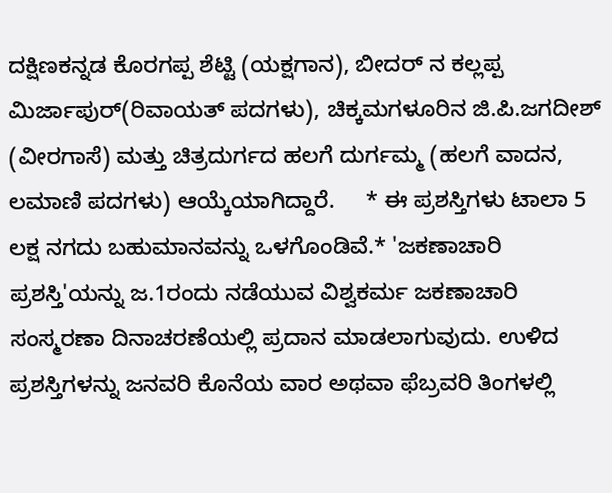ದಕ್ಷಿಣಕನ್ನಡ ಕೊರಗಪ್ಪ ಶೆಟ್ಟಿ (ಯಕ್ಷಗಾನ), ಬೀದರ್ ನ ಕಲ್ಲಪ್ಪ ಮಿರ್ಜಾಪುರ್(ರಿವಾಯತ್ ಪದಗಳು), ಚಿಕ್ಕಮಗಳೂರಿನ ಜಿ.ಪಿ.ಜಗದೀಶ್ (ವೀರಗಾಸೆ) ಮತ್ತು ಚಿತ್ರದುರ್ಗದ ಹಲಗೆ ದುರ್ಗಮ್ಮ (ಹಲಗೆ ವಾದನ, ಲಮಾಣಿ ಪದಗಳು) ಆಯ್ಕೆಯಾಗಿದ್ದಾರೆ.     * ಈ ಪ್ರಶಸ್ತಿಗಳು ಟಾಲಾ 5 ಲಕ್ಷ ನಗದು ಬಹುಮಾನವನ್ನು ಒಳಗೊಂಡಿವೆ.* 'ಜಕಣಾಚಾರಿ ಪ್ರಶಸ್ತಿ'ಯನ್ನು ಜ.1ರಂದು ನಡೆಯುವ ವಿಶ್ವಕರ್ಮ ಜಕಣಾಚಾರಿ ಸಂಸ್ಮರಣಾ ದಿನಾಚರಣೆಯಲ್ಲಿ ಪ್ರದಾನ ಮಾಡಲಾಗುವುದು. ಉಳಿದ ಪ್ರಶಸ್ತಿಗಳನ್ನು ಜನವರಿ ಕೊನೆಯ ವಾರ ಅಥವಾ ಫೆಬ್ರವರಿ ತಿಂಗಳಲ್ಲಿ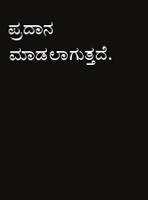ಪ್ರದಾನ  ಮಾಡಲಾಗುತ್ತದೆ.